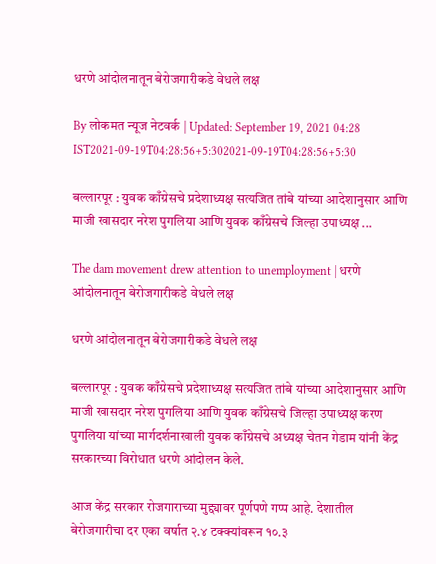धरणे आंदोलनातून बेरोजगारीकडे वेधले लक्ष

By लोकमत न्यूज नेटवर्क | Updated: September 19, 2021 04:28 IST2021-09-19T04:28:56+5:302021-09-19T04:28:56+5:30

बल्लारपूर : युवक काँग्रेसचे प्रदेशाध्यक्ष सत्यजित तांबे यांच्या आदेशानुसार आणि माजी खासदार नरेश पुगलिया आणि युवक काँग्रेसचे जिल्हा उपाध्यक्ष ...

The dam movement drew attention to unemployment | धरणे आंदोलनातून बेरोजगारीकडे वेधले लक्ष

धरणे आंदोलनातून बेरोजगारीकडे वेधले लक्ष

बल्लारपूर : युवक काँग्रेसचे प्रदेशाध्यक्ष सत्यजित तांबे यांच्या आदेशानुसार आणि माजी खासदार नरेश पुगलिया आणि युवक काँग्रेसचे जिल्हा उपाध्यक्ष करण पुगलिया यांच्या मार्गदर्शनाखाली युवक काँग्रेसचे अध्यक्ष चेतन गेडाम यांनी केंद्र सरकारच्या विरोधात धरणे आंदोलन केले.

आज केंद्र सरकार रोजगाराच्या मुद्द्यावर पूर्णपणे गप्प आहे. देशातील बेरोजगारीचा दर एका वर्षात २.४ टक्क्यांवरून १०.३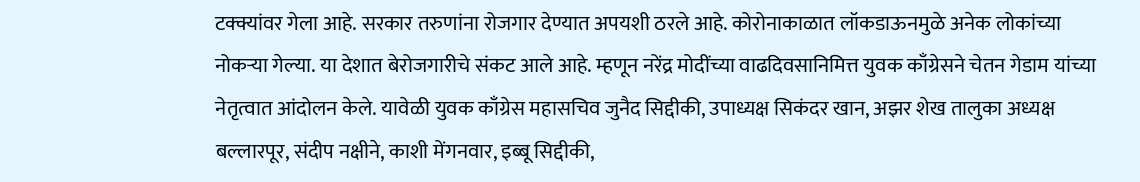टक्क्यांवर गेला आहे. सरकार तरुणांना रोजगार देण्यात अपयशी ठरले आहे. कोरोनाकाळात लॉकडाऊनमुळे अनेक लोकांच्या नोकऱ्या गेल्या. या देशात बेरोजगारीचे संकट आले आहे. म्हणून नरेंद्र मोदींच्या वाढदिवसानिमित्त युवक काँग्रेसने चेतन गेडाम यांच्या नेतृत्वात आंदोलन केले. यावेळी युवक काँग्रेस महासचिव जुनैद सिद्दीकी, उपाध्यक्ष सिकंदर खान, अझर शेख तालुका अध्यक्ष बल्लारपूर, संदीप नक्षीने, काशी मेंगनवार, इब्बू सिद्दीकी,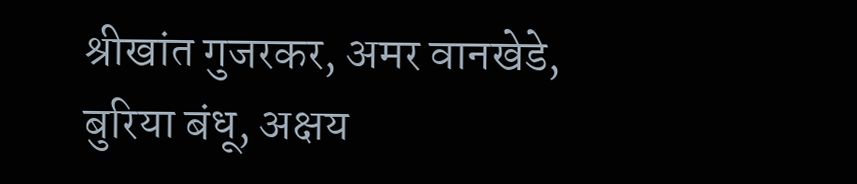श्रीखांत गुजरकर, अमर वानखेडे, बुरिया बंधू, अक्षय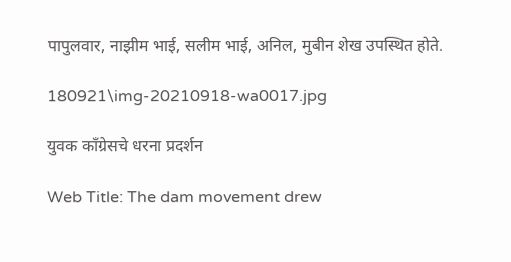पापुलवार, नाझीम भाई, सलीम भाई, अनिल, मुबीन शेख उपस्थित होते.

180921\img-20210918-wa0017.jpg

युवक काँग्रेसचे धरना प्रदर्शन

Web Title: The dam movement drew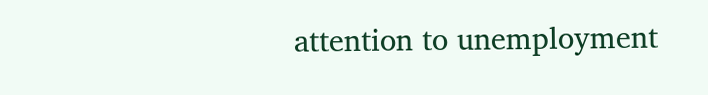attention to unemployment